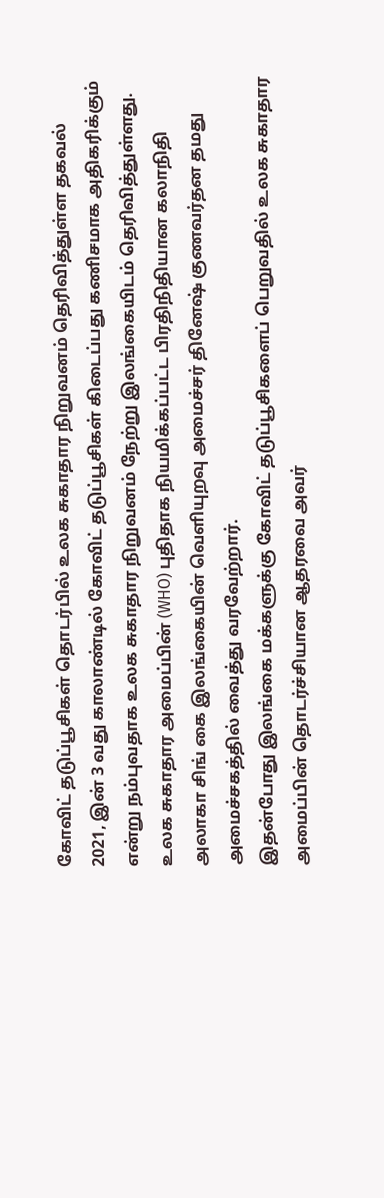கோவிட் தடுப்பூசிகள் தொடர்பில் உலக சுகாதார நிறுவனம் தெரிவித்துள்ள தகவல்
2021, இன் 3 வது காலாண்டில் கோவிட் தடுப்பூசிகள் கிடைப்பது கணிசமாக அதிகரிக்கும் என்று நம்புவதாக உலக சுகாதார நிறுவனம் நேற்று இலங்கையிடம் தெரிவித்துள்ளது.
உலக சுகாதார அமைப்பின் (WHO) புதிதாக நியமிக்கப்பட்ட பிரதிநிதியான கலாநிதி அலாகா சிங் கை இலங்கையின் வெளியுறவு அமைச்சர் தினேஷ் குணவர்தன தமது அமைச்சகத்தில் வைத்து வரவேற்றார்.
இதன்போது இலங்கை மக்களுக்கு கோவிட் தடுப்பூசிகளைப் பெறுவதில் உலக சுகாதார அமைப்பின் தொடர்ச்சியான ஆதரவை அவர்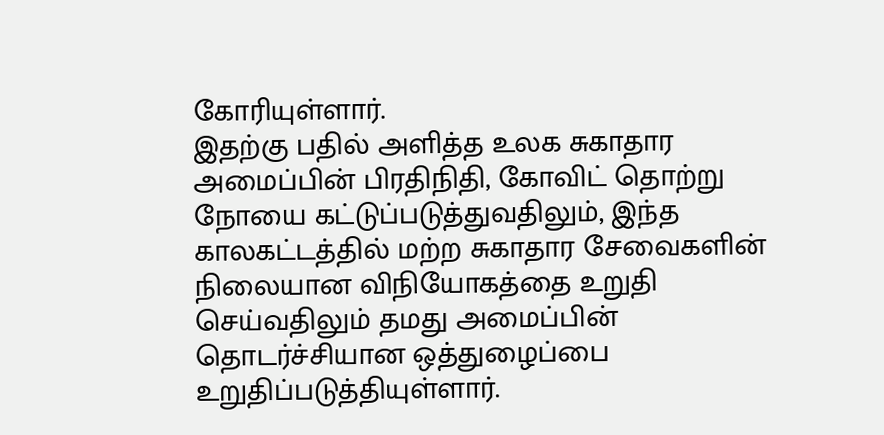கோரியுள்ளார்.
இதற்கு பதில் அளித்த உலக சுகாதார அமைப்பின் பிரதிநிதி, கோவிட் தொற்று நோயை கட்டுப்படுத்துவதிலும், இந்த காலகட்டத்தில் மற்ற சுகாதார சேவைகளின் நிலையான விநியோகத்தை உறுதி செய்வதிலும் தமது அமைப்பின் தொடர்ச்சியான ஒத்துழைப்பை உறுதிப்படுத்தியுள்ளார்.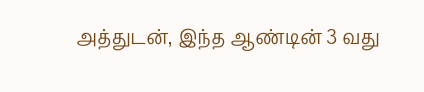அத்துடன், இந்த ஆண்டின் 3 வது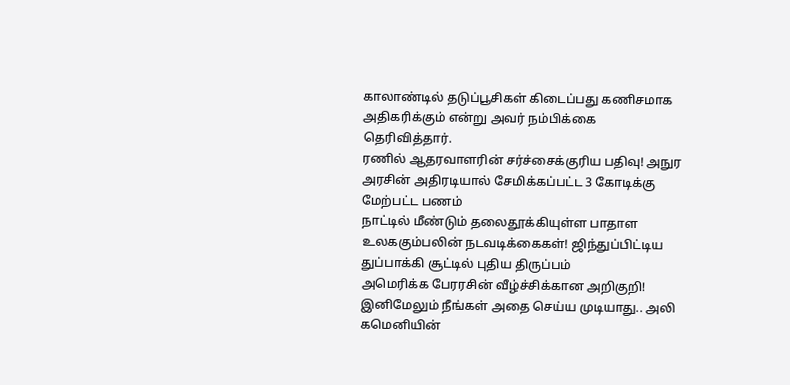காலாண்டில் தடுப்பூசிகள் கிடைப்பது கணிசமாக
அதிகரிக்கும் என்று அவர் நம்பிக்கை தெரிவித்தார்.
ரணில் ஆதரவாளரின் சர்ச்சைக்குரிய பதிவு! அநுர அரசின் அதிரடியால் சேமிக்கப்பட்ட 3 கோடிக்கு மேற்பட்ட பணம்
நாட்டில் மீண்டும் தலைதூக்கியுள்ள பாதாள உலககும்பலின் நடவடிக்கைகள்! ஜிந்துப்பிட்டிய துப்பாக்கி சூட்டில் புதிய திருப்பம்
அமெரிக்க பேரரசின் வீழ்ச்சிக்கான அறிகுறி! இனிமேலும் நீங்கள் அதை செய்ய முடியாது.. அலி கமெனியின்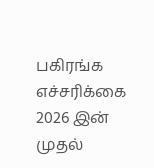பகிரங்க எச்சரிக்கை
2026 இன் முதல்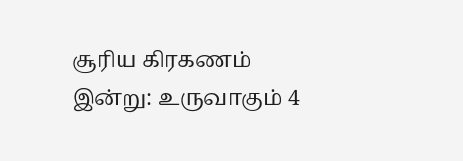சூரிய கிரகணம் இன்று: உருவாகும் 4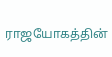ராஜயோகத்தின்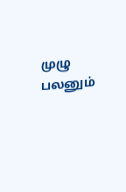முழு பலனும்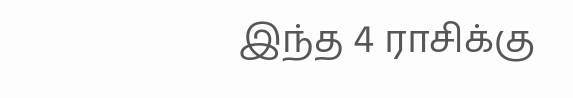இந்த 4 ராசிக்கு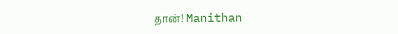தான்! Manithan